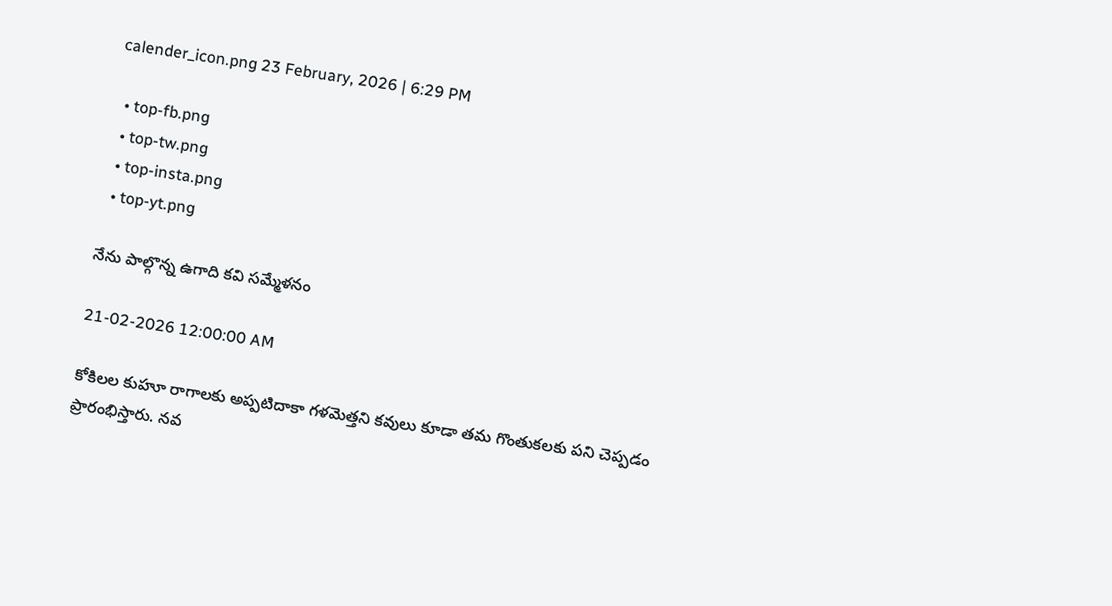calender_icon.png 23 February, 2026 | 6:29 PM

  • top-fb.png
  • top-tw.png
  • top-insta.png
  • top-yt.png

నేను పాల్గొన్న ఉగాది కవి సమ్మేళనం

21-02-2026 12:00:00 AM

కోకిలల కుహూ రాగాలకు అప్పటిదాకా గళమెత్తని కవులు కూడా తమ గొంతుకలకు పని చెప్పడం ప్రారంభిస్తారు. నవ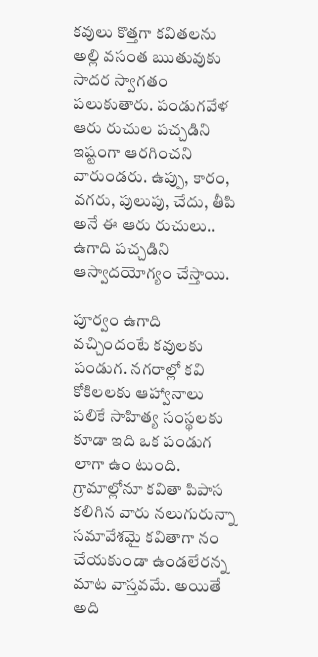కవులు కొత్తగా కవితలను అల్లి వసంత ఋతువుకు సాదర స్వాగతం పలుకుతారు. పండుగవేళ  ఆరు రుచుల పచ్చడిని ఇష్టంగా ఆరగించని వారుండరు. ఉప్పు, కారం, వగరు, పులుపు, చేదు, తీపి అనే ఈ ఆరు రుచులు.. ఉగాది పచ్చడిని ఆస్వాదయోగ్యం చేస్తాయి.

పూర్వం ఉగాది వచ్చిందంటే కవులకు పండుగ. నగరాల్లో కవి కోకిలలకు ఆహ్వానాలు పలికే సాహిత్య సంస్థలకు కూడా ఇది ఒక పండుగ లాగా ఉం టుంది. గ్రామాల్లోనూ కవితా పిపాస కలిగిన వారు నలుగురున్నా సమావేశమై కవితాగా నం చేయకుండా ఉండలేరన్న మాట వాస్తవమే. అయితే అది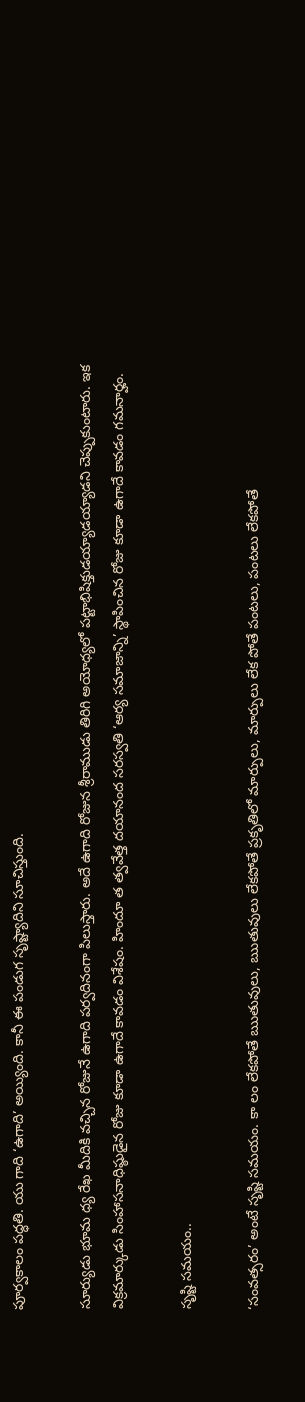పూర్వకాలం పద్ధతి. యు గాది ‘ఉగాది’ అయ్యింది. కానీ ఈ పండుగ సృష్ట్యాదిని సూచిస్తుంది.

సూర్యుడు భూమ ధ్య రేఖ మీదికి వచ్చిన రోజునే ఉగాది పర్వదినంగా పిలుస్తారు. అదే ఉగాది రోజున శ్రీరాముడు తిరిగి అయోధ్యలో పట్టాభిషిక్తుడయ్యాడయ్యాడని చెప్పుకుంటారు. ఇక విక్రమార్కుడు సింహాసనాధిష్ఠుడైన రోజు కూడా ఉగాదే కావడం విశేషం. హిందూ త త్వవేత్త దయానంద సరస్వతి ‘ఆర్య సమాజాన్ని’ స్థాపించిన రోజు కూడా ఉగాదే కావడం గమనార్హం.

సృష్టి సమయం..

‘సంవత్సరం’ అంటే సృష్టి సమయం. కా లం లేకపోతే ఋతువులు, ఋతువులు లేకపోతే ప్రకృతిలో మార్పులు, మార్పులు లేక పోతే పంటలు, పంటలు లేకపోతే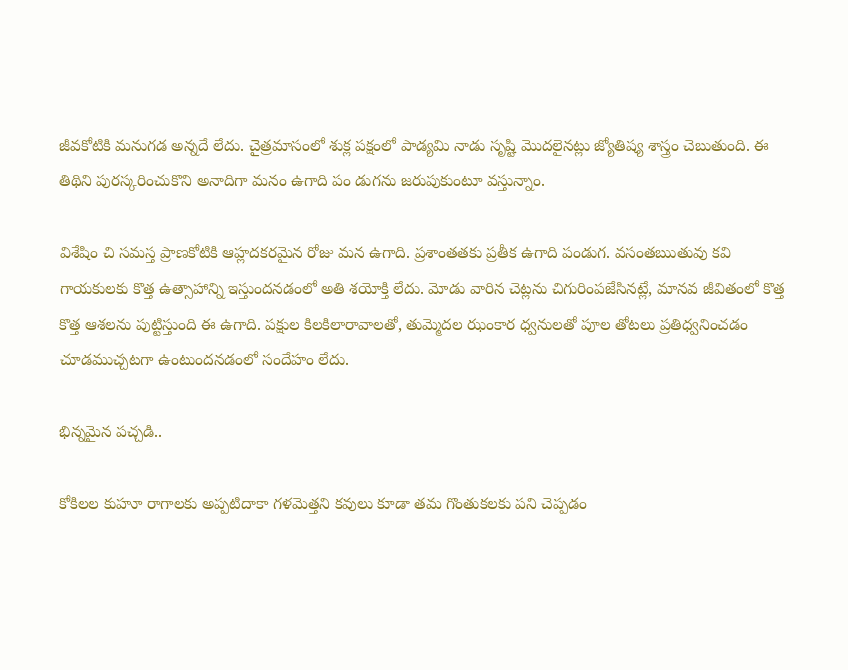జీవకోటికి మనుగడ అన్నదే లేదు. చైత్రమాసంలో శుక్ల పక్షంలో పాడ్యమి నాడు సృష్టి మొదలైనట్లు జ్యోతిష్య శాస్త్రం చెబుతుంది. ఈ తిథిని పురస్కరించుకొని అనాదిగా మనం ఉగాది పం డుగను జరుపుకుంటూ వస్తున్నాం.

విశేషిం చి సమస్త ప్రాణకోటికి ఆహ్లదకరమైన రోజు మన ఉగాది. ప్రశాంతతకు ప్రతీక ఉగాది పండుగ. వసంతఋతువు కవి గాయకులకు కొత్త ఉత్సాహాన్ని ఇస్తుందనడంలో అతి శయోక్తి లేదు. మోడు వారిన చెట్లను చిగురింపజేసినట్లే, మానవ జీవితంలో కొత్త కొత్త ఆశలను పుట్టిస్తుంది ఈ ఉగాది. పక్షుల కిలకిలారావాలతో, తుమ్మెదల ఝంకార ధ్వనులతో పూల తోటలు ప్రతిధ్వనించడం చూడముచ్చటగా ఉంటుందనడంలో సందేహం లేదు.

భిన్నమైన పచ్చడి..

కోకిలల కుహూ రాగాలకు అప్పటిదాకా గళమెత్తని కవులు కూడా తమ గొంతుకలకు పని చెప్పడం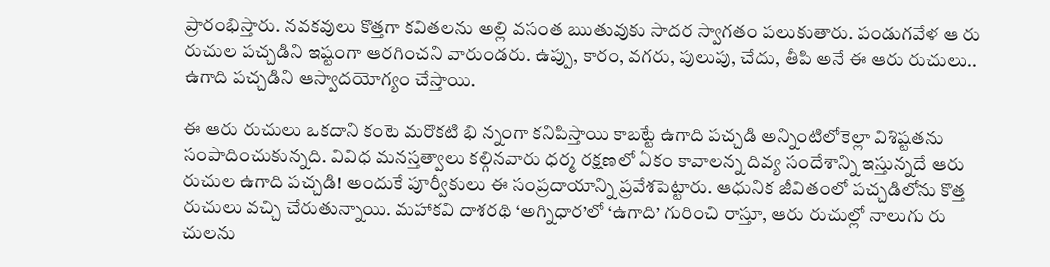ప్రారంభిస్తారు. నవకవులు కొత్తగా కవితలను అల్లి వసంత ఋతువుకు సాదర స్వాగతం పలుకుతారు. పండుగవేళ ఆ రు రుచుల పచ్చడిని ఇష్టంగా ఆరగించని వారుండరు. ఉప్పు, కారం, వగరు, పులుపు, చేదు, తీపి అనే ఈ ఆరు రుచులు.. ఉగాది పచ్చడిని ఆస్వాదయోగ్యం చేస్తాయి.

ఈ ఆరు రుచులు ఒకదాని కంటె మరొకటి భి న్నంగా కనిపిస్తాయి కాబట్టే ఉగాది పచ్చడి అన్నింటిలోకెల్లా విశిష్టతను సంపాదించుకున్నది. వివిధ మనస్తత్వాలు కల్గినవారు ధర్మ రక్షణలో ఏకం కావాలన్న దివ్య సందేశాన్ని ఇస్తున్నదే ఆరు రుచుల ఉగాది పచ్చడి! అందుకే పూర్వీకులు ఈ సంప్రదాయాన్ని ప్రవేశపెట్టారు. ఆధునిక జీవితంలో పచ్చడిలోను కొత్త రుచులు వచ్చి చేరుతున్నాయి. మహాకవి దాశరథి ‘అగ్నిధార’లో ‘ఉగాది’ గురించి రాస్తూ, ఆరు రుచుల్లో నాలుగు రు చులను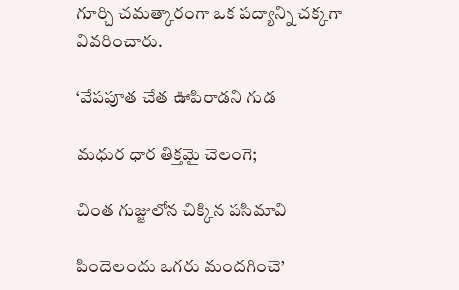గూర్చి చమత్కారంగా ఒక పద్యాన్ని చక్కగా వివరించారు.

‘వేపపూత చేత ఊపిరాడని గుడ

మధుర ధార తిక్తమై చెలంగె;

చింత గుజ్జులోన చిక్కిన పసిమావి

పిందెలందు ఒగరు మందగించె’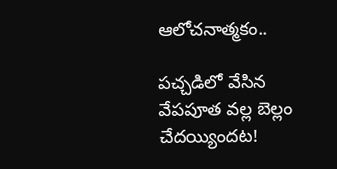ఆలోచనాత్మకం..

పచ్చడిలో వేసిన వేపపూత వల్ల బెల్లం చేదయ్యిందట!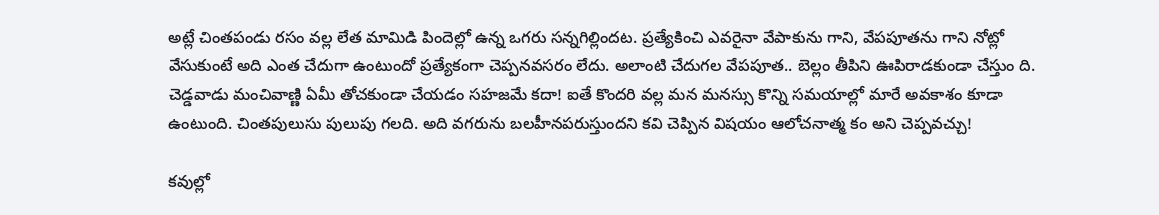అట్లే చింతపండు రసం వల్ల లేత మామిడి పిందెల్లో ఉన్న ఒగరు సన్నగిల్లిందట. ప్రత్యేకించి ఎవరైనా వేపాకును గాని, వేపపూతను గాని నోట్లో వేసుకుంటే అది ఎంత చేదుగా ఉంటుందో ప్రత్యేకంగా చెప్పనవసరం లేదు. అలాంటి చేదుగల వేపపూత.. బెల్లం తీపిని ఊపిరాడకుండా చేస్తుం ది. చెడ్డవాడు మంచివాణ్ణి ఏమీ తోచకుండా చేయడం సహజమే కదా! ఐతే కొందరి వల్ల మన మనస్సు కొన్ని సమయాల్లో మారే అవకాశం కూడా ఉంటుంది. చింతపులుసు పులుపు గలది. అది వగరును బలహీనపరుస్తుందని కవి చెప్పిన విషయం ఆలోచనాత్మ కం అని చెప్పవచ్చు!

కవుల్లో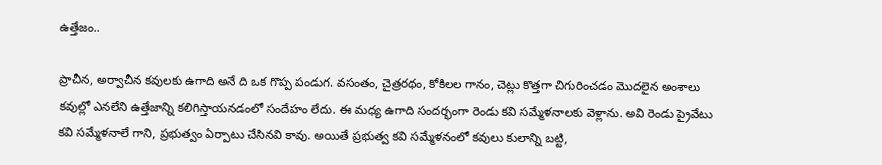ఉత్తేజం..

ప్రాచీన, అర్వాచీన కవులకు ఉగాది అనే ది ఒక గొప్ప పండుగ. వసంతం, చైత్రరథం, కోకిలల గానం, చెట్లు కొత్తగా చిగురించడం మొదలైన అంశాలు కవుల్లో ఎనలేని ఉత్తేజాన్ని కలిగిస్తాయనడంలో సందేహం లేదు. ఈ మధ్య ఉగాది సందర్భంగా రెండు కవి సమ్మేళనాలకు వెళ్లాను. అవి రెండు ప్రైవేటు కవి సమ్మేళనాలే గాని, ప్రభుత్వం ఏర్పాటు చేసినవి కావు. అయితే ప్రభుత్వ కవి సమ్మేళనంలో కవులు కులాన్ని బట్టి,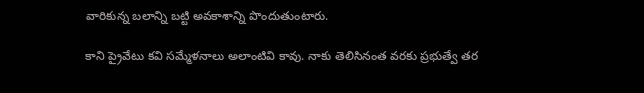వారికున్న బలాన్ని బట్టి అవకాశాన్ని పొందుతుంటారు.

కాని ప్రైవేటు కవి సమ్మేళనాలు అలాంటివి కావు. నాకు తెలిసినంత వరకు ప్రభుత్వే తర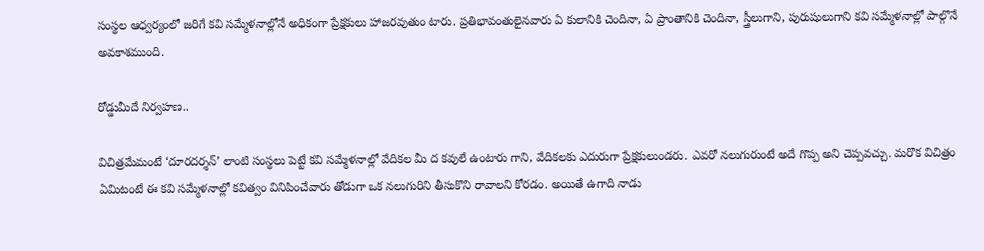సంస్థల ఆధ్వర్యంలో జరిగే కవి సమ్మేళనాల్లోనే అధికంగా ప్రేక్షకులు హాజరవుతుం టారు. ప్రతిభావంతులైనవారు ఏ కులానికి చెందినా, ఏ ప్రాంతానికి చెందినా, స్త్రీలుగాని, పురుషులుగాని కవి సమ్మేళనాల్లో పాల్గొనే అవకాశముంది.

రోడ్డుమీదే నిర్వహణ..

విచిత్రమేమంటే ‘దూరదర్శన్’ లాంటి సంస్థలు పెట్టే కవి సమ్మేళనాల్లో వేదికల మీ ద కవులే ఉంటారు గాని, వేదికలకు ఎదురుగా ప్రేక్షకులుండరు. ఎవరో నలుగురుంటే అదే గొప్ప అని చెప్పవచ్చు. మరొక విచిత్రం ఏమిటంటే ఈ కవి సమ్మేళనాల్లో కవిత్వం వినిపించేవారు తోడుగా ఒక నలుగురిని తీసుకొని రావాలని కోరడం. అయితే ఉగాది నాడు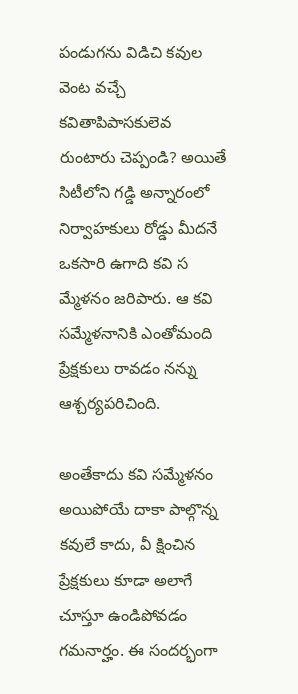పండుగను విడిచి కవుల వెంట వచ్చే కవితాపిపాసకులెవ  రుంటారు చెప్పండి? అయితే సిటీలోని గడ్డి అన్నారంలో నిర్వాహకులు రోడ్డు మీదనే ఒకసారి ఉగాది కవి స మ్మేళనం జరిపారు. ఆ కవి సమ్మేళనానికి ఎంతోమంది ప్రేక్షకులు రావడం నన్ను ఆశ్చర్యపరిచింది.

అంతేకాదు కవి సమ్మేళనం అయిపోయే దాకా పాల్గొన్న కవులే కాదు, వీ క్షించిన ప్రేక్షకులు కూడా అలాగే చూస్తూ ఉండిపోవడం గమనార్హం. ఈ సందర్భంగా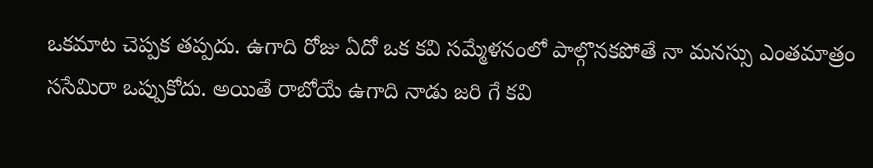ఒకమాట చెప్పక తప్పదు. ఉగాది రోజు ఏదో ఒక కవి సమ్మేళనంలో పాల్గొనకపోతే నా మనస్సు ఎంతమాత్రం ససేమిరా ఒప్పుకోదు. అయితే రాబోయే ఉగాది నాడు జరి గే కవి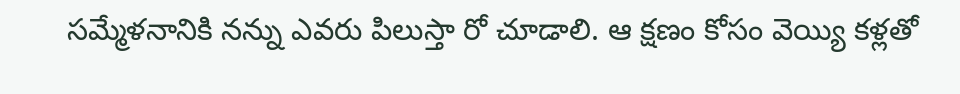సమ్మేళనానికి నన్ను ఎవరు పిలుస్తా రో చూడాలి. ఆ క్షణం కోసం వెయ్యి కళ్లతో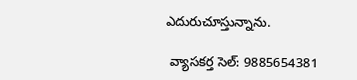ఎదురుచూస్తున్నాను.

 వ్యాసకర్త సెల్: 9885654381